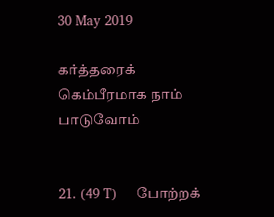30 May 2019

கர்த்தரைக் கெம்பீரமாக நாம் பாடுவோம்


21. (49 T)     போற்றக்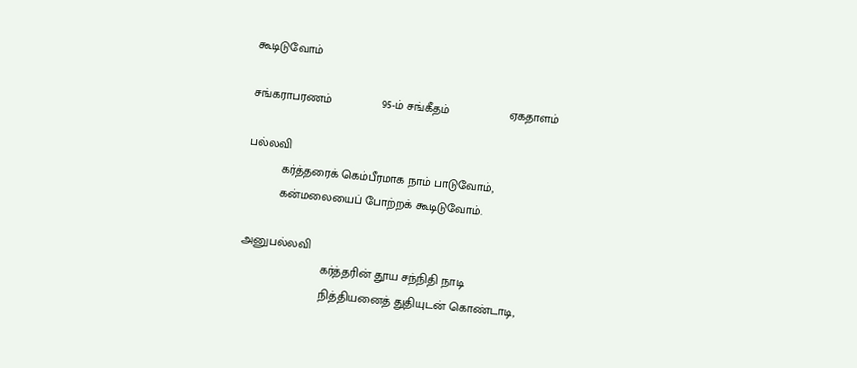கூடிடுவோம்

சங்கராபரணம்               95-ம் சங்கீதம்                  ஏகதாளம்

பல்லவி
          கர்த்தரைக் கெம்பீரமாக நாம் பாடுவோம்,
          கன்மலையைப் போற்றக் கூடிடுவோம்.

அனுபல்லவி
                        கர்த்தரின் தூய சந்நிதி நாடி
                        நித்தியனைத் துதியுடன் கொண்டாடி,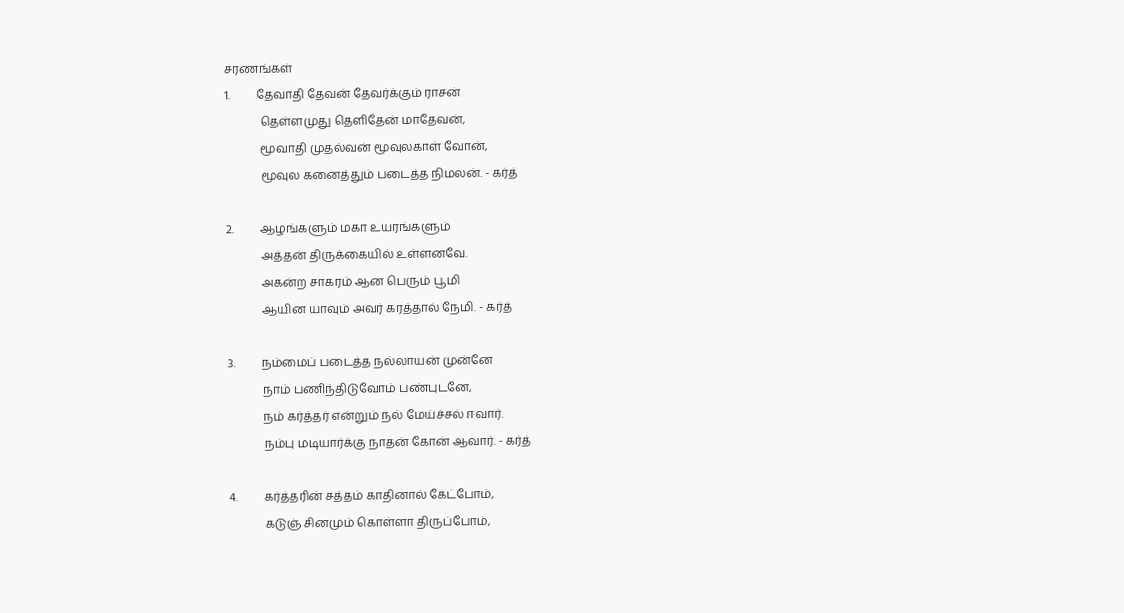சரணங்கள்
1.         தேவாதி தேவன் தேவர்க்கும் ராசன்
            தெள்ளமுது தெளிதேன் மாதேவன்,
            மூவாதி முதல்வன் மூவுலகாள் வோன்,
            மூவுல கனைத்தும் படைத்த நிமலன். - கர்த்

2.         ஆழங்களும் மகா உயரங்களும்
            அத்தன் திருக்கையில் உள்ளனவே.
            அகன்ற சாகரம் ஆன பெரும் பூமி
            ஆயின யாவும் அவர் கரத்தால் நேமி. - கர்த்

3.         நம்மைப் படைத்த நல்லாயன் முன்னே
            நாம் பணிந்திடுவோம் பண்புடனே,
            நம் கர்த்தர் என்றும் நல் மேய்ச்சல் ஈவார்.
            நம்பு மடியார்க்கு நாதன் கோன் ஆவார். - கர்த்

4.         கர்த்தரின் சத்தம் காதினால் கேட்போம்,
            கடுஞ் சினமும் கொள்ளா திருப்போம்,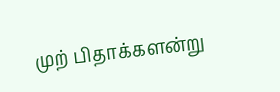முற் பிதாக்களன்று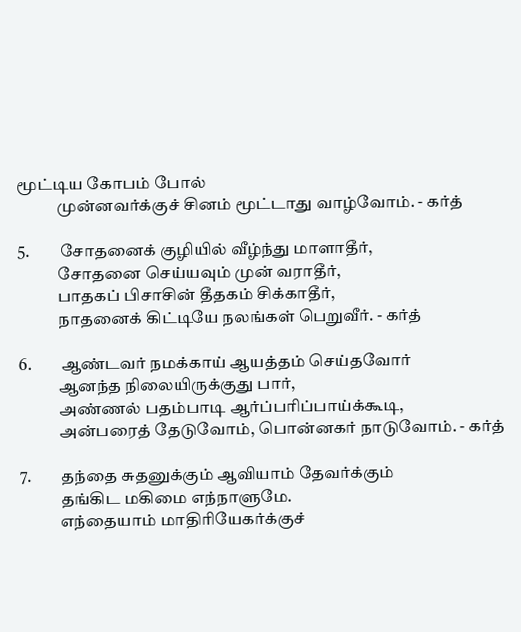மூட்டிய கோபம் போல்
            முன்னவர்க்குச் சினம் மூட்டாது வாழ்வோம். - கர்த்

5.         சோதனைக் குழியில் வீழ்ந்து மாளாதீர்,
            சோதனை செய்யவும் முன் வராதீர்,
            பாதகப் பிசாசின் தீதகம் சிக்காதீர்,
            நாதனைக் கிட்டியே நலங்கள் பெறுவீர். - கர்த்

6.         ஆண்டவர் நமக்காய் ஆயத்தம் செய்தவோர்
            ஆனந்த நிலையிருக்குது பார்,
            அண்ணல் பதம்பாடி ஆர்ப்பரிப்பாய்க்கூடி,
            அன்பரைத் தேடுவோம், பொன்னகர் நாடுவோம். - கர்த்

7.         தந்தை சுதனுக்கும் ஆவியாம் தேவர்க்கும்
            தங்கிட மகிமை எந்நாளுமே.
            எந்தையாம் மாதிரியேகர்க்குச்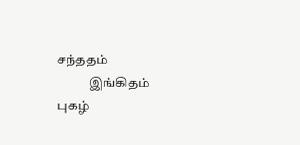சந்ததம்
            இங்கிதம் புகழ்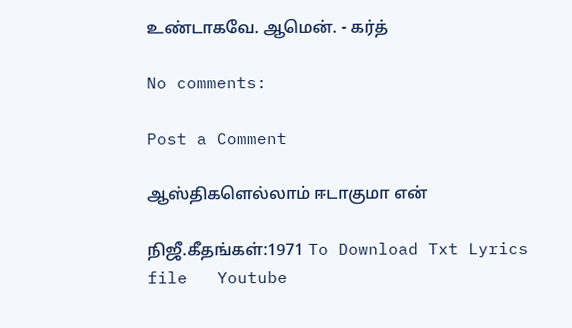உண்டாகவே. ஆமென். - கர்த்

No comments:

Post a Comment

ஆஸ்திகளெல்லாம் ஈடாகுமா என்

நிஜீ.கீதங்கள்:1971 To Download Txt Lyrics file   Youtube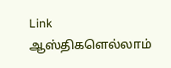Link                      ஆஸ்திகளெல்லாம்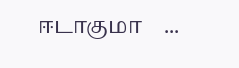ஈடாகுமா    ...